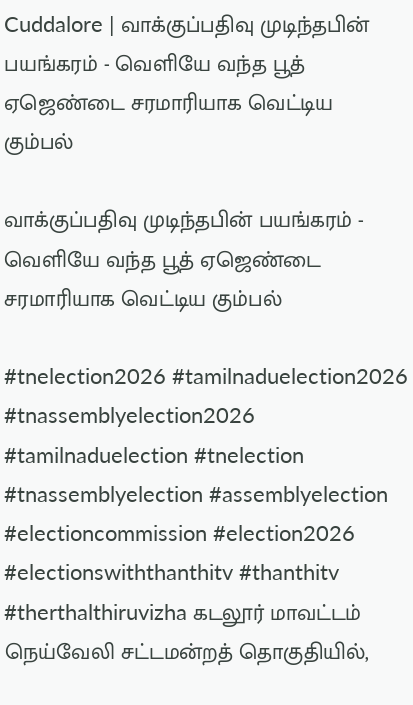Cuddalore | வாக்குப்பதிவு முடிந்தபின் பயங்கரம் - வெளியே வந்த பூத் ஏஜெண்டை சரமாரியாக வெட்டிய கும்பல்

வாக்குப்பதிவு முடிந்தபின் பயங்கரம் - வெளியே வந்த பூத் ஏஜெண்டை சரமாரியாக வெட்டிய கும்பல்

#tnelection2026 #tamilnaduelection2026 #tnassemblyelection2026 #tamilnaduelection #tnelection #tnassemblyelection #assemblyelection #electioncommission #election2026 #electionswiththanthitv #thanthitv #therthalthiruvizha கடலூர் மாவட்டம் நெய்வேலி சட்டமன்றத் தொகுதியில்,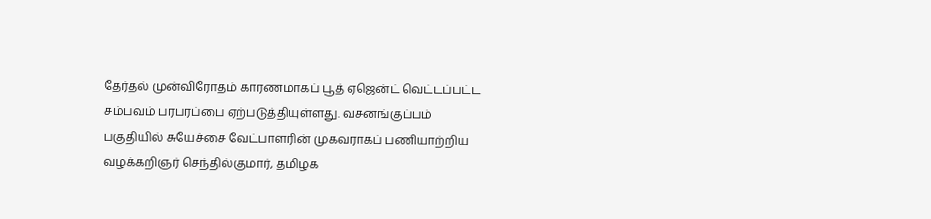தேர்தல் முன்விரோதம் காரணமாகப் பூத் ஏஜென்ட் வெட்டப்பட்ட சம்பவம் பரபரப்பை ஏற்படுத்தியுள்ளது. வசனங்குப்பம் பகுதியில் சுயேச்சை வேட்பாளரின் முகவராகப் பணியாற்றிய வழக்கறிஞர் செந்தில்குமார், தமிழக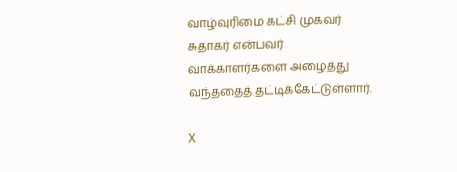வாழ்வுரிமை கட்சி முகவர் சுதாகர் என்பவர் வாக்காளர்களை அழைத்து வந்ததைத் தட்டிக்கேட்டுள்ளார்.

X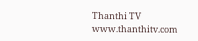Thanthi TV
www.thanthitv.com